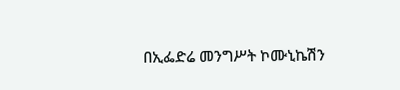በኢፌድሬ መንግሥት ኮሙኒኬሽን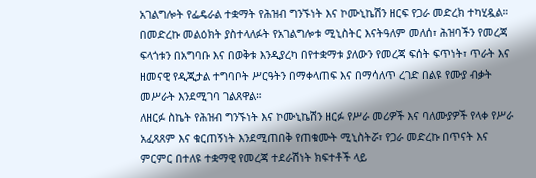አገልግሎት የፌዴራል ተቋማት የሕዝብ ግንኙነት እና ኮሙኒኬሽን ዘርፍ የጋራ መድረክ ተካሂዷል።
በመድረኩ መልዕክት ያስተላለፉት የአገልግሎቱ ሚኒስትር እናትዓለም መለሰ፣ ሕዝባችን የመረጃ ፍላጎቱን በአግባቡ እና በወቅቱ እንዲያረካ በየተቋማቱ ያለውን የመረጃ ፍሰት ፍጥነት፣ ጥራት እና ዘመናዊ የዲጂታል ተግባቦት ሥርዓትን በማቀላጠፍ እና በማሳለጥ ረገድ በልዩ የሙያ ብቃት መሥራት እንደሚገባ ገልጸዋል።
ለዘርፉ ስኬት የሕዝብ ግንኙነት እና ኮሙኒኬሽን ዘርፉ የሥራ መሪዎች እና ባለሙያዎች የላቀ የሥራ አፈጻጸም እና ቁርጠኝነት እንደሚጠበቅ የጠቁሙት ሚኒስትሯ፣ የጋራ መድረኩ በጥናት እና ምርምር በተለዩ ተቋማዊ የመረጃ ተደራሽነት ክፍተቶች ላይ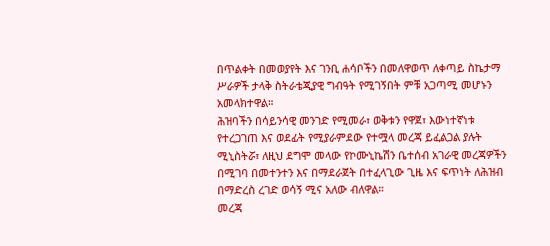በጥልቀት በመወያየት እና ገንቢ ሐሳቦችን በመለዋወጥ ለቀጣይ ስኬታማ ሥራዎች ታላቅ ስትራቴጂያዊ ግብዓት የሚገኝበት ምቹ አጋጣሚ መሆኑን አመላክተዋል።
ሕዝባችን በሳይንሳዊ መንገድ የሚመራ፣ ወቅቱን የዋጀ፣ እውነተኛነቱ የተረጋገጠ እና ወደፊት የሚያራምደው የተሟላ መረጃ ይፈልጋል ያሉት ሚኒስትሯ፣ ለዚህ ደግሞ መላው የኮሙኒኬሽን ቤተሰብ አገራዊ መረጃዎችን በሚገባ በመተንተን እና በማደራጀት በተፈላጊው ጊዜ እና ፍጥነት ለሕዝብ በማድረስ ረገድ ወሳኝ ሚና አለው ብለዋል።
መረጃ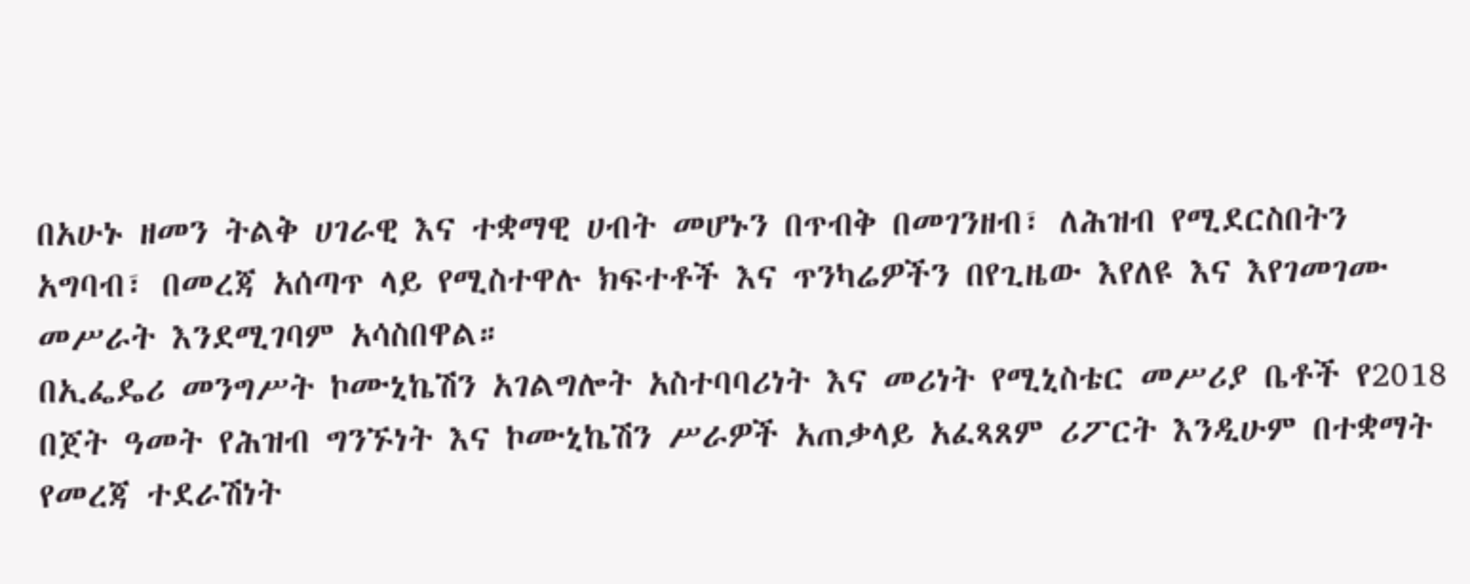በአሁኑ ዘመን ትልቅ ሀገራዊ እና ተቋማዊ ሀብት መሆኑን በጥብቅ በመገንዘብ፣ ለሕዝብ የሚደርስበትን አግባብ፣ በመረጃ አሰጣጥ ላይ የሚስተዋሉ ክፍተቶች እና ጥንካሬዎችን በየጊዜው እየለዩ እና እየገመገሙ መሥራት እንደሚገባም አሳስበዋል።
በኢፌዴሪ መንግሥት ኮሙኒኬሽን አገልግሎት አስተባባሪነት እና መሪነት የሚኒስቴር መሥሪያ ቤቶች የ2018 በጀት ዓመት የሕዝብ ግንኙነት እና ኮሙኒኬሽን ሥራዎች አጠቃላይ አፈጻጸም ሪፖርት እንዲሁም በተቋማት የመረጃ ተደራሽነት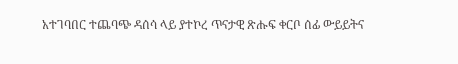አተገባበር ተጨባጭ ዳሰሳ ላይ ያተኮረ ጥናታዊ ጽሑፍ ቀርቦ ሰፊ ውይይትና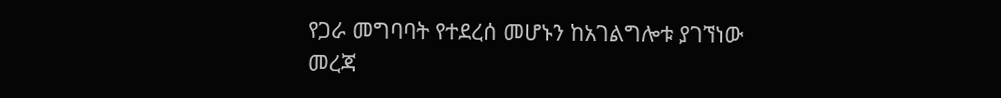የጋራ መግባባት የተደረሰ መሆኑን ከአገልግሎቱ ያገኘነው መረጃ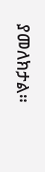ያመለክታል።